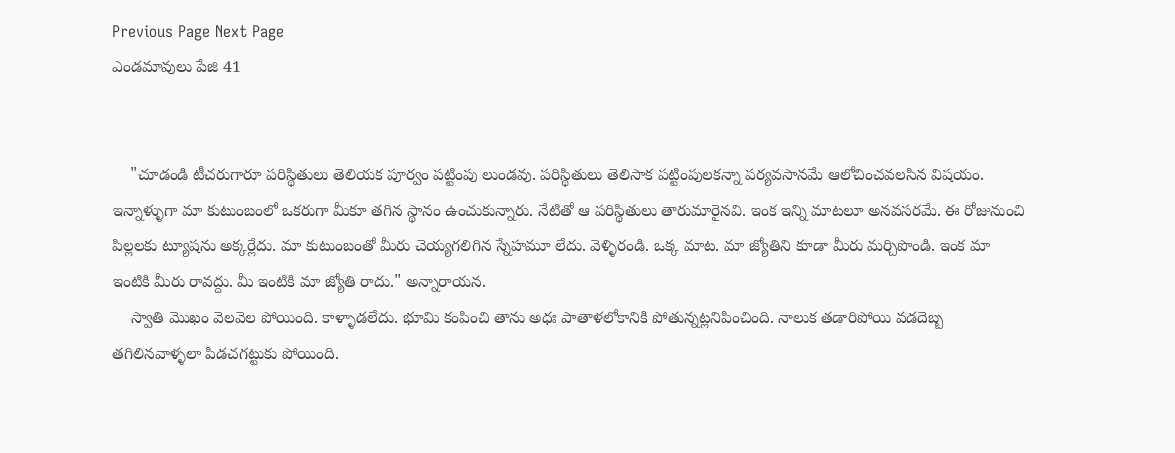Previous Page Next Page
ఎండమావులు పేజి 41


    "చూడండి టీచరుగారూ పరిస్థితులు తెలియక పూర్వం పట్టింపు లుండవు. పరిస్థితులు తెలిసాక పట్టింపులకన్నా పర్యవసానమే ఆలోచించవలసిన విషయం. ఇన్నాళ్ళుగా మా కుటుంబంలో ఒకరుగా మీకూ తగిన స్థానం ఉంచుకున్నారు. నేటితో ఆ పరిస్థితులు తారుమారైనవి. ఇంక ఇన్ని మాటలూ అనవసరమే. ఈ రోజునుంచి పిల్లలకు ట్యూషను అక్కర్లేదు. మా కుటుంబంతో మీరు చెయ్యగలిగిన స్నేహమూ లేదు. వెళ్ళిరండి. ఒక్క మాట. మా జ్యోతిని కూడా మీరు మర్చిపొండి. ఇంక మా ఇంటికి మీరు రావద్దు. మీ ఇంటికి మా జ్యోతి రాదు." అన్నారాయన.
    స్వాతి మొఖం వెలవెల పోయింది. కాళ్ళాడలేదు. భూమి కంపించి తాను అధః పాతాళలోకానికి పోతున్నట్లనిపించింది. నాలుక తడారిపోయి వడదెబ్బ తగిలినవాళ్ళలా పిడచగట్టుకు పోయింది.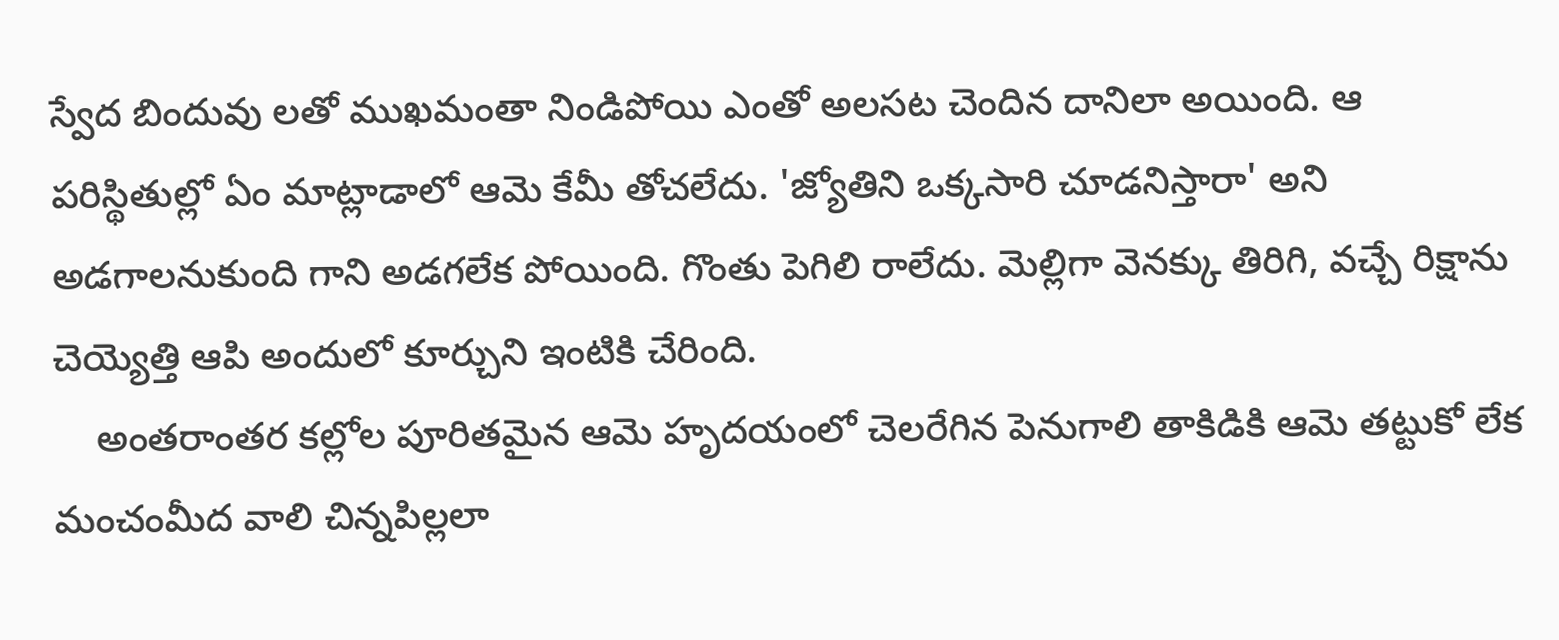స్వేద బిందువు లతో ముఖమంతా నిండిపోయి ఎంతో అలసట చెందిన దానిలా అయింది. ఆ పరిస్థితుల్లో ఏం మాట్లాడాలో ఆమె కేమీ తోచలేదు. 'జ్యోతిని ఒక్కసారి చూడనిస్తారా' అని అడగాలనుకుంది గాని అడగలేక పోయింది. గొంతు పెగిలి రాలేదు. మెల్లిగా వెనక్కు తిరిగి, వచ్చే రిక్షాను చెయ్యెత్తి ఆపి అందులో కూర్చుని ఇంటికి చేరింది.
    అంతరాంతర కల్లోల పూరితమైన ఆమె హృదయంలో చెలరేగిన పెనుగాలి తాకిడికి ఆమె తట్టుకో లేక మంచంమీద వాలి చిన్నపిల్లలా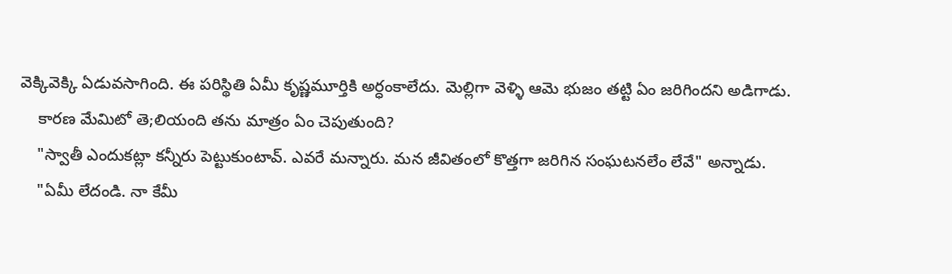వెక్కివెక్కి ఏడువసాగింది. ఈ పరిస్థితి ఏమీ కృష్ణమూర్తికి అర్ధంకాలేదు. మెల్లిగా వెళ్ళి ఆమె భుజం తట్టి ఏం జరిగిందని అడిగాడు.
    కారణ మేమిటో తె;లియంది తను మాత్రం ఏం చెపుతుంది?
    "స్వాతీ ఎందుకట్లా కన్నీరు పెట్టుకుంటావ్. ఎవరే మన్నారు. మన జీవితంలో కొత్తగా జరిగిన సంఘటనలేం లేవే" అన్నాడు.
    "ఏమీ లేదండి. నా కేమీ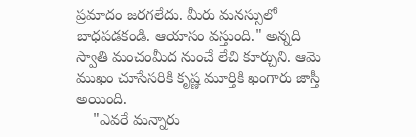ప్రమాదం జరగలేదు. మీరు మనస్సులో బాధపడకండి. ఆయాసం వస్తుంది." అన్నది స్వాతి మంచంమీద నుంచే లేచి కూర్చుని. ఆమె ముఖం చూసేసరికి కృష్ణ మూర్తికి ఖంగారు జాస్తీ అయింది.
    "ఎవరే మన్నారు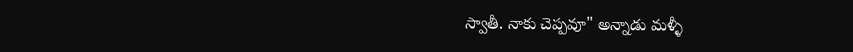స్వాతీ. నాకు చెప్పవూ" అన్నాడు మళ్ళీ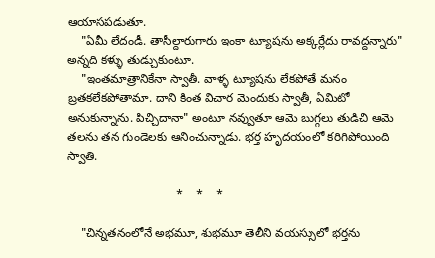ఆయాసపడుతూ.
    "ఏమీ లేదండీ. తాసీల్దారుగారు ఇంకా ట్యూషను అక్కర్లేదు రావద్దన్నారు" అన్నది కళ్ళు తుడ్చుకుంటూ.
    "ఇంతమాత్రానికేనా స్వాతీ. వాళ్ళ ట్యూషను లేకపోతే మనం బ్రతకలేకపోతామా. దాని కింత విచార మెందుకు స్వాతీ, ఏమిటో అనుకున్నాను. పిచ్చిదానా" అంటూ నవ్వుతూ ఆమె బుగ్గలు తుడిచి ఆమె తలను తన గుండెలకు ఆనించున్నాడు. భర్త హృదయంలో కరిగిపోయింది స్వాతి.

                                *    *    *

    "చిన్నతనంలోనే అభమూ, శుభమూ తెలీని వయస్సులో భర్తను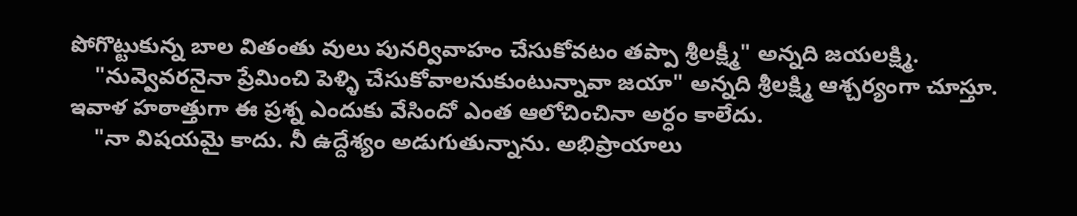పోగొట్టుకున్న బాల వితంతు వులు పునర్వివాహం చేసుకోవటం తప్పా శ్రీలక్ష్మీ" అన్నది జయలక్ష్మి.
    "నువ్వెవరనైనా ప్రేమించి పెళ్ళి చేసుకోవాలనుకుంటున్నావా జయా" అన్నది శ్రీలక్ష్మి ఆశ్చర్యంగా చూస్తూ. ఇవాళ హఠాత్తుగా ఈ ప్రశ్న ఎందుకు వేసిందో ఎంత ఆలోచించినా అర్ధం కాలేదు.
    "నా విషయమై కాదు. నీ ఉద్దేశ్యం అడుగుతున్నాను. అభిప్రాయాలు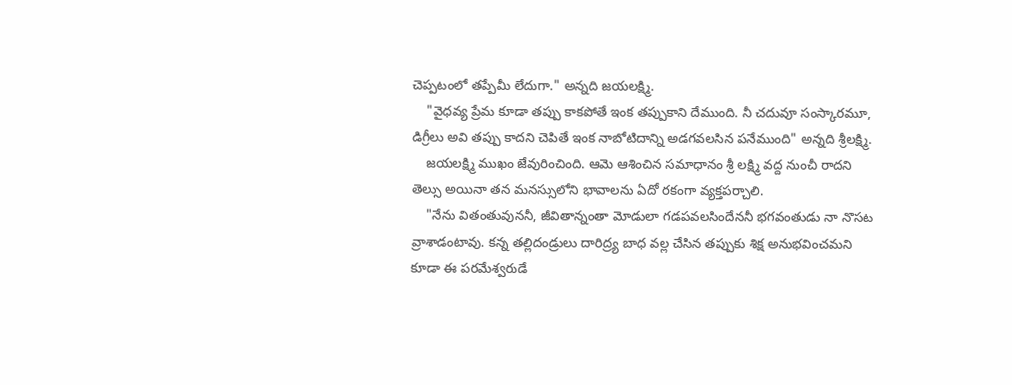చెప్పటంలో తప్పేమీ లేదుగా." అన్నది జయలక్ష్మి.
    "వైధవ్య ప్రేమ కూడా తప్పు కాకపోతే ఇంక తప్పుకాని దేముంది. నీ చదువూ సంస్కారమూ, డిగ్రీలు అవి తప్పు కాదని చెపితే ఇంక నాబోటిదాన్ని అడగవలసిన పనేముంది" అన్నది శ్రీలక్ష్మి.
    జయలక్ష్మి ముఖం జేవురించింది. ఆమె ఆశించిన సమాధానం శ్రీ లక్ష్మి వద్ద నుంచీ రాదని తెల్సు అయినా తన మనస్సులోని భావాలను ఏదో రకంగా వ్యక్తపర్చాలి.
    "నేను వితంతువుననీ, జీవితాన్నంతా మోడులా గడపవలసిందేననీ భగవంతుడు నా నొసట వ్రాశాడంటావు. కన్న తల్లిదండ్రులు దారిద్ర్య బాధ వల్ల చేసిన తప్పుకు శిక్ష అనుభవించమని కూడా ఈ పరమేశ్వరుడే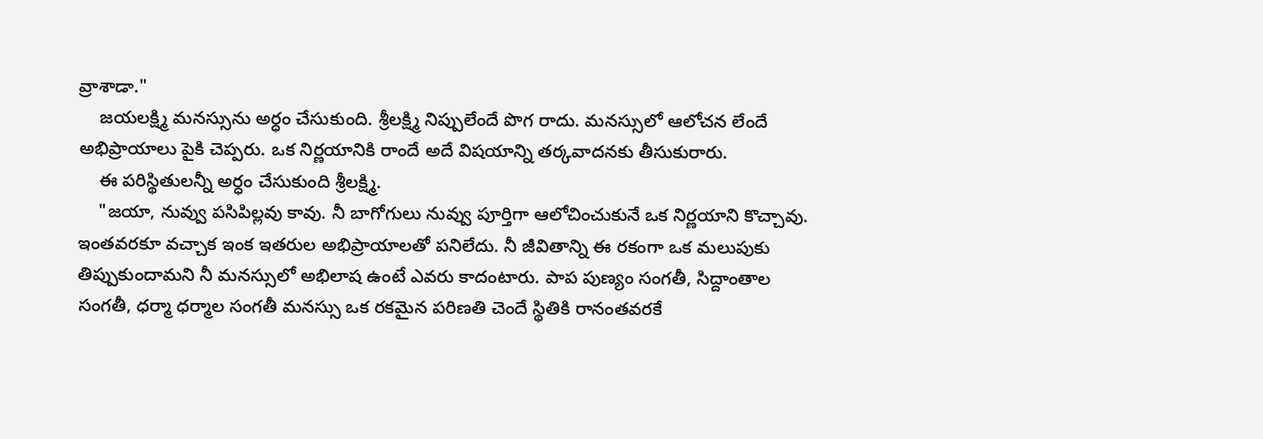వ్రాశాడా."
    జయలక్ష్మి మనస్సును అర్ధం చేసుకుంది. శ్రీలక్ష్మి నిప్పులేందే పొగ రాదు. మనస్సులో ఆలోచన లేందే అభిప్రాయాలు పైకి చెప్పరు. ఒక నిర్ణయానికి రాందే అదే విషయాన్ని తర్కవాదనకు తీసుకురారు.
    ఈ పరిస్థితులన్నీ అర్ధం చేసుకుంది శ్రీలక్ష్మి.
    "జయా, నువ్వు పసిపిల్లవు కావు. నీ బాగోగులు నువ్వు పూర్తిగా ఆలోచించుకునే ఒక నిర్ణయాని కొచ్చావు. ఇంతవరకూ వచ్చాక ఇంక ఇతరుల అభిప్రాయాలతో పనిలేదు. నీ జీవితాన్ని ఈ రకంగా ఒక మలుపుకు తిప్పుకుందామని నీ మనస్సులో అభిలాష ఉంటే ఎవరు కాదంటారు. పాప పుణ్యం సంగతీ, సిద్దాంతాల సంగతీ, ధర్మా ధర్మాల సంగతీ మనస్సు ఒక రకమైన పరిణతి చెందే స్థితికి రానంతవరకే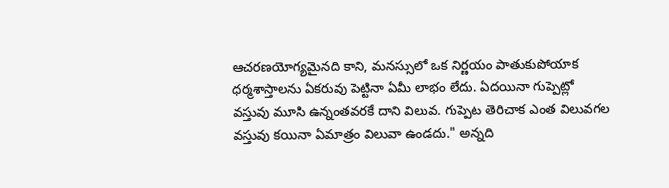ఆచరణయోగ్యమైనది కాని, మనస్సులో ఒక నిర్ణయం పాతుకుపోయాక ధర్మశాస్తాలను ఏకరువు పెట్టినా ఏమీ లాభం లేదు. ఏదయినా గుప్పెట్లో వస్తువు మూసి ఉన్నంతవరకే దాని విలువ. గుప్పెట తెరిచాక ఎంత విలువగల వస్తువు కయినా ఏమాత్రం విలువా ఉండదు." అన్నది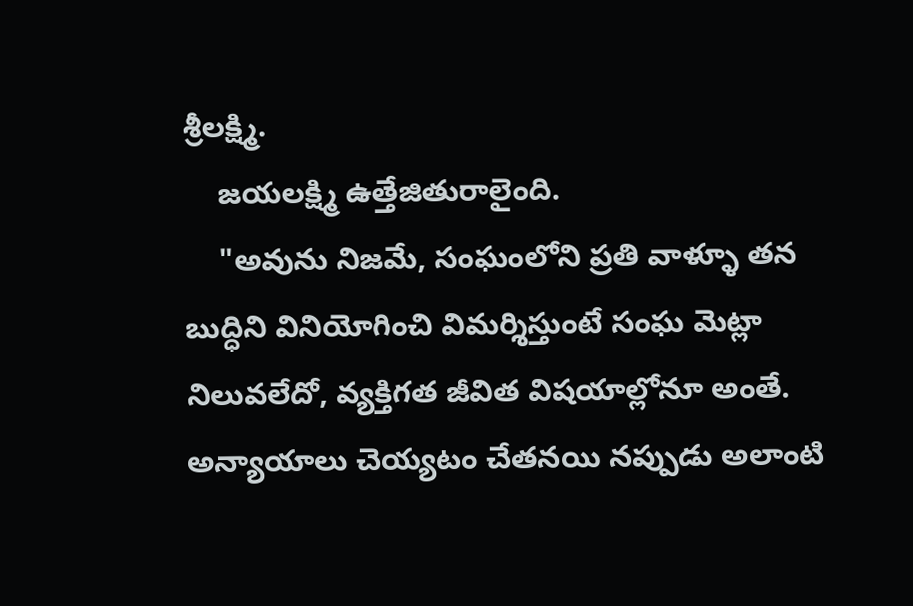శ్రీలక్ష్మి.
    జయలక్ష్మి ఉత్తేజితురాలైంది.
    "అవును నిజమే, సంఘంలోని ప్రతి వాళ్ళూ తన బుద్ధిని వినియోగించి విమర్శిస్తుంటే సంఘ మెట్లా నిలువలేదో, వ్యక్తిగత జీవిత విషయాల్లోనూ అంతే. అన్యాయాలు చెయ్యటం చేతనయి నప్పుడు అలాంటి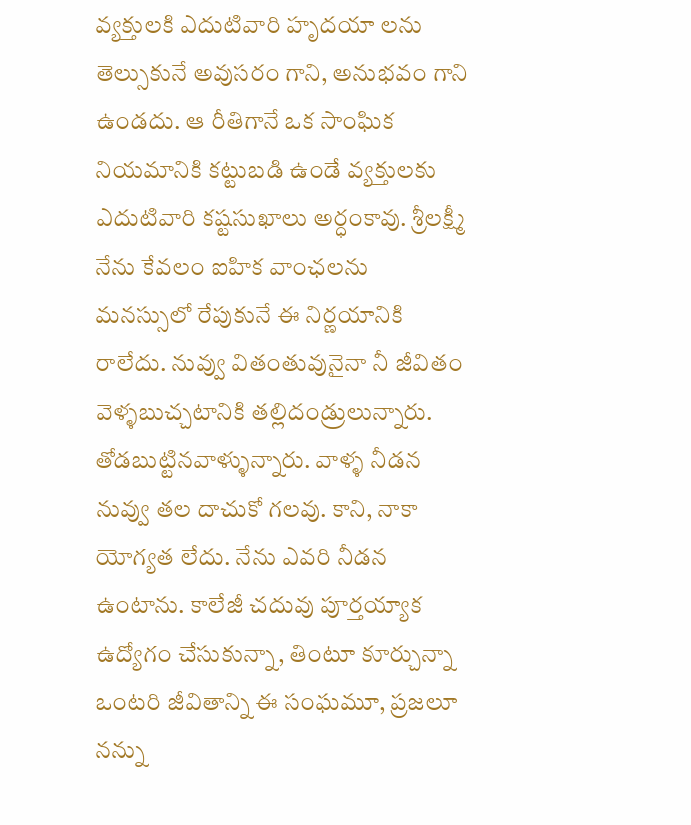వ్యక్తులకి ఎదుటివారి హృదయా లను తెల్సుకునే అవుసరం గాని, అనుభవం గాని ఉండదు. ఆ రీతిగానే ఒక సాంఘిక నియమానికి కట్టుబడి ఉండే వ్యక్తులకు ఎదుటివారి కష్టసుఖాలు అర్ధంకావు. శ్రీలక్ష్మీ నేను కేవలం ఐహిక వాంఛలను మనస్సులో రేపుకునే ఈ నిర్ణయానికి రాలేదు. నువ్వు వితంతువునైనా నీ జీవితం వెళ్ళబుచ్చటానికి తల్లిదండ్రులున్నారు. తోడబుట్టినవాళ్ళున్నారు. వాళ్ళ నీడన నువ్వు తల దాచుకో గలవు. కాని, నాకా యోగ్యత లేదు. నేను ఎవరి నీడన ఉంటాను. కాలేజీ చదువు పూర్తయ్యాక ఉద్యోగం చేసుకున్నా, తింటూ కూర్చున్నా ఒంటరి జీవితాన్ని ఈ సంఘమూ, ప్రజలూ నన్ను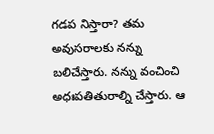గడప నిస్తారా? తమ అవుసరాలకు నన్ను బలిచేస్తారు. నన్ను వంచించి అధఃపతితురాల్ని చేస్తారు. ఆ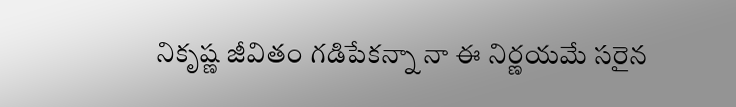నికృష్ణ జీవితం గడిపేకన్నా నా ఈ నిర్ణయమే సరైన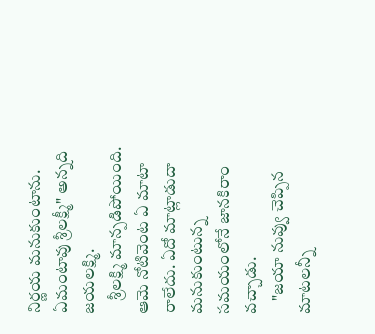నిర్ణయ మనుకుంటాను. ఏమంటావు శ్రీలక్ష్మీ" అన్నది జయలక్ష్మి.
    శ్రీలక్ష్మి మాన్పడిపోయింది. ఆమె నోటివెంట ఏ మాటా రాలేదు. ఏదో మాట్లాడుదా మనుకుంటున్న సమయంలోనే జానకిరాం వచ్చాడు.
    "జయా నువ్వు చెప్పిన మాటలన్నీ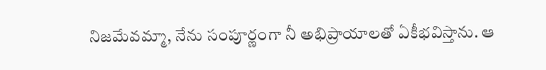నిజమేవమ్మా, నేను సంపూర్ణంగా నీ అభిప్రాయాలతో ఏకీభవిస్తాను. ఆ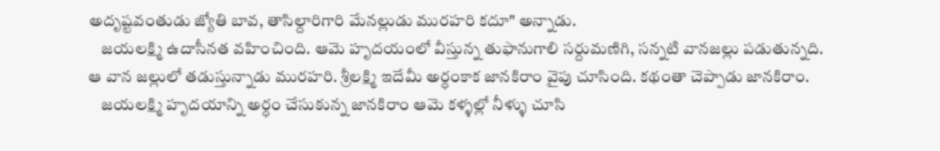అదృష్టవంతుడు జ్యోతి బావ, తాసిల్దారిగారి మేనల్లుడు మురహరి కదూ" అన్నాడు.
    జయలక్ష్మి ఉదాసీనత వహించింది. ఆమె హృదయంలో వీస్తున్న తుఫానుగాలి సర్దుమణిగి, సన్నటి వానజల్లు పడుతున్నది. ఆ వాన జల్లులో తడుస్తున్నాడు మురహరి. శ్రీలక్ష్మి ఇదేమీ అర్ధంకాక జానకిరాం వైపు చూసింది. కథంతా చెప్పాడు జానకిరాం.
    జయలక్ష్మి హృదయాన్ని అర్ధం చేసుకున్న జానకిరాం ఆమె కళ్ళల్లో నీళ్ళు చూసి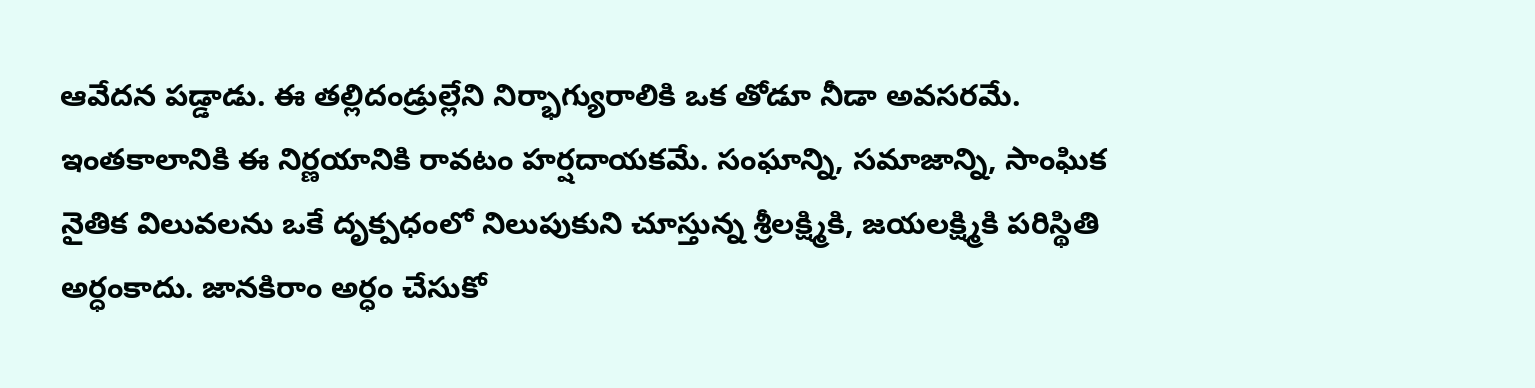ఆవేదన పడ్డాడు. ఈ తల్లిదండ్రుల్లేని నిర్భాగ్యురాలికి ఒక తోడూ నీడా అవసరమే. ఇంతకాలానికి ఈ నిర్ణయానికి రావటం హర్షదాయకమే. సంఘాన్ని, సమాజాన్ని, సాంఘిక నైతిక విలువలను ఒకే దృక్పధంలో నిలుపుకుని చూస్తున్న శ్రీలక్ష్మికి, జయలక్ష్మికి పరిస్థితి అర్ధంకాదు. జానకిరాం అర్ధం చేసుకో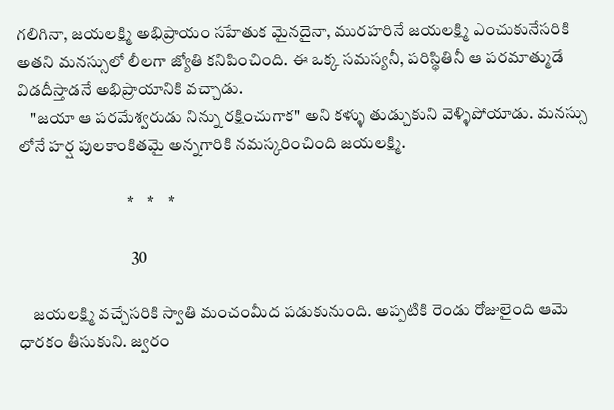గలిగినా, జయలక్ష్మి అభిప్రాయం సహేతుక మైనదైనా, మురహరినే జయలక్ష్మి ఎంచుకునేసరికి అతని మనస్సులో లీలగా జ్యోతి కనిపించింది. ఈ ఒక్క సమస్యనీ, పరిస్థితినీ ఆ పరమాత్ముడే విడదీస్తాడనే అభిప్రాయానికి వచ్చాడు.
    "జయా ఆ పరమేశ్వరుడు నిన్ను రక్షించుగాక" అని కళ్ళు తుడ్చుకుని వెళ్ళిపోయాడు. మనస్సు లోనే హర్ష పులకాంకితమై అన్నగారికి నమస్కరించింది జయలక్ష్మి.

                                 *    *    *

                                  30

    జయలక్ష్మి వచ్చేసరికి స్వాతి మంచంమీద పడుకునుంది. అప్పటికి రెండు రోజులైంది ఆమె ధారకం తీసుకుని. జ్వరం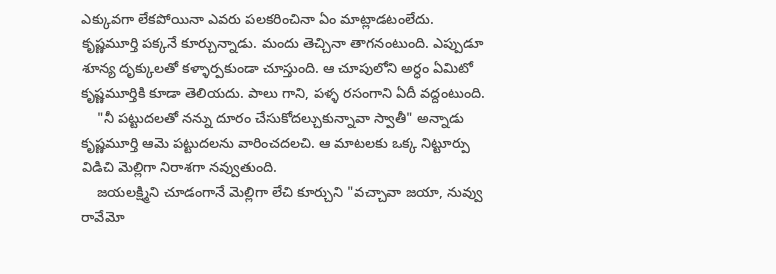ఎక్కువగా లేకపోయినా ఎవరు పలకరించినా ఏం మాట్లాడటంలేదు. కృష్ణమూర్తి పక్కనే కూర్చున్నాడు. మందు తెచ్చినా తాగనంటుంది. ఎప్పుడూ శూన్య దృక్కులతో కళ్ళార్పకుండా చూస్తుంది. ఆ చూపులోని అర్ధం ఏమిటో కృష్ణమూర్తికి కూడా తెలియదు. పాలు గాని, పళ్ళ రసంగాని ఏదీ వద్దంటుంది.
    "నీ పట్టుదలతో నన్ను దూరం చేసుకోదల్చుకున్నావా స్వాతీ" అన్నాడు కృష్ణమూర్తి ఆమె పట్టుదలను వారించదలచి. ఆ మాటలకు ఒక్క నిట్టూర్పు విడిచి మెల్లిగా నిరాశగా నవ్వుతుంది.
    జయలక్ష్మిని చూడంగానే మెల్లిగా లేచి కూర్చుని "వచ్చావా జయా, నువ్వు రావేమో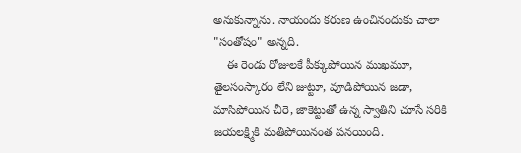అనుకున్నాను. నాయందు కరుణ ఉంచినందుకు చాలా "సంతోషం" అన్నది.
    ఈ రెండు రోజులకే పీక్కుపోయిన ముఖమూ, తైలసంస్కారం లేని జుట్టూ, వూడిపోయిన జడా, మాసిపోయిన చీరె, జాకెట్టుతో ఉన్న స్వాతిని చూసే సరికి జయలక్ష్మికి మతిపోయినంత పనయింది.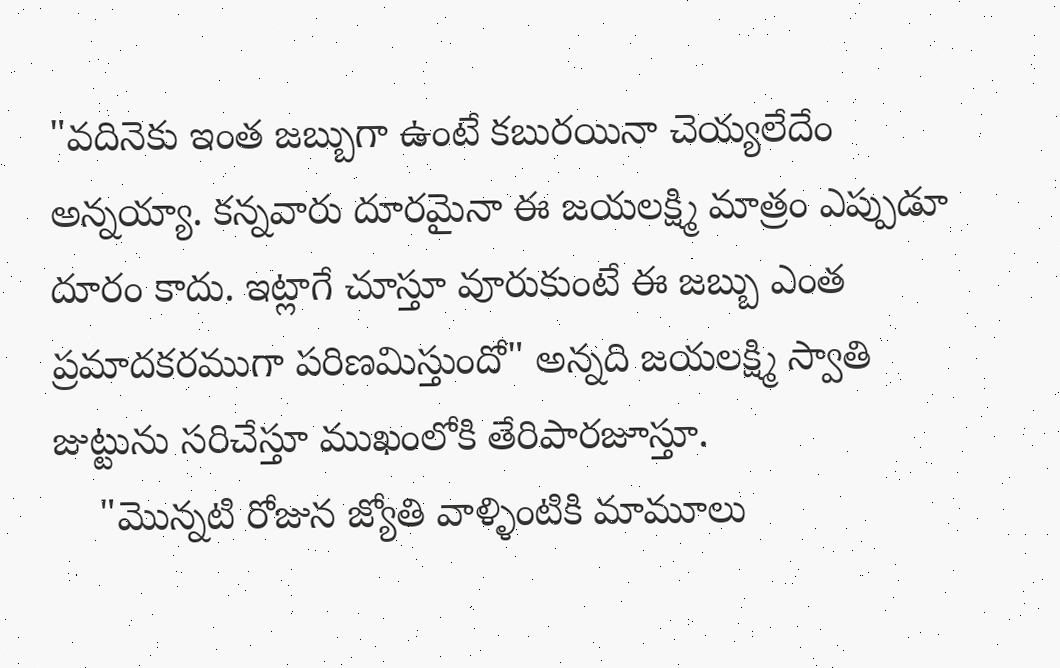"వదినెకు ఇంత జబ్బుగా ఉంటే కబురయినా చెయ్యలేదేం అన్నయ్యా. కన్నవారు దూరమైనా ఈ జయలక్ష్మి మాత్రం ఎప్పుడూ దూరం కాదు. ఇట్లాగే చూస్తూ వూరుకుంటే ఈ జబ్బు ఎంత ప్రమాదకరముగా పరిణమిస్తుందో" అన్నది జయలక్ష్మి స్వాతి జుట్టును సరిచేస్తూ ముఖంలోకి తేరిపారజూస్తూ.
    "మొన్నటి రోజున జ్యోతి వాళ్ళింటికి మామూలు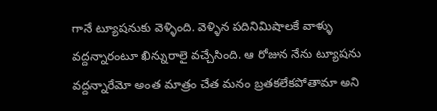గానే ట్యూషనుకు వెళ్ళింది. వెళ్ళిన పదినిమిషాలకే వాళ్ళు వద్దన్నారంటూ ఖిన్నురాలై వచ్చేసింది. ఆ రోజున నేను ట్యూషను వద్దన్నారేమో అంత మాత్రం చేత మనం బ్రతకలేకపోతామా అని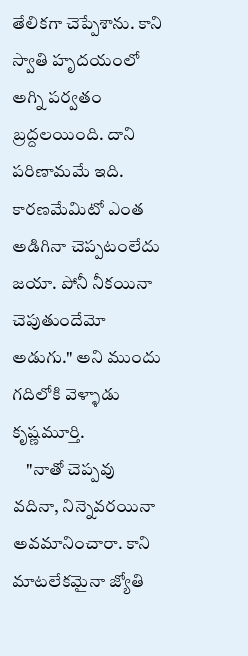తేలికగా చెప్పేశాను. కాని స్వాతి హృదయంలో అగ్ని పర్వతం బ్రద్దలయింది. దాని పరిణామమే ఇది. కారణమేమిటో ఎంత అడిగినా చెప్పటంలేదు జయా. పోనీ నీకయినా చెపుతుందేమో అడుగు." అని ముందు గదిలోకి వెళ్ళాడు కృష్ణమూర్తి.
    "నాతో చెప్పవు వదినా, నిన్నెవరయినా అవమానించారా. కాని మాటలేకమైనా జ్యోతి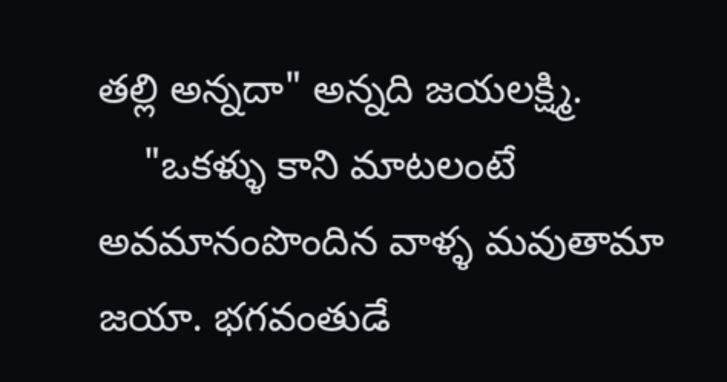తల్లి అన్నదా" అన్నది జయలక్ష్మి.
    "ఒకళ్ళు కాని మాటలంటే అవమానంపొందిన వాళ్ళ మవుతామా జయా. భగవంతుడే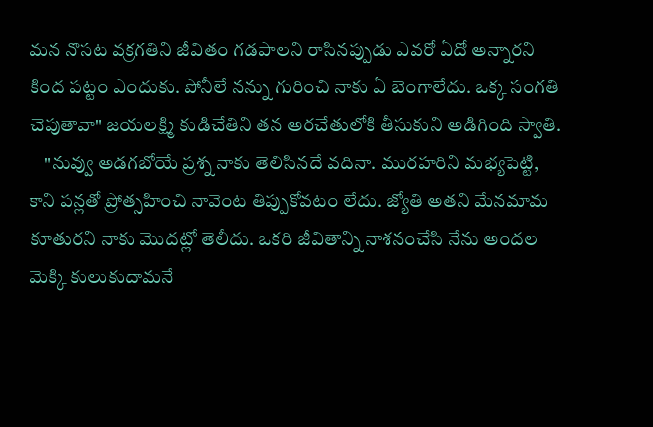మన నొసట వక్రగతిని జీవితం గడపాలని రాసినప్పుడు ఎవరో ఏదో అన్నారని కింద పట్టం ఎందుకు. పోనీలే నన్ను గురించి నాకు ఏ బెంగాలేదు. ఒక్క సంగతి చెపుతావా" జయలక్ష్మి కుడిచేతిని తన అరచేతులోకి తీసుకుని అడిగింది స్వాతి.
    "నువ్వు అడగబోయే ప్రశ్న నాకు తెలిసినదే వదినా. మురహరిని మభ్యపెట్టి, కాని పన్లతో ప్రోత్సహించి నావెంట తిప్పుకోవటం లేదు. జ్యోతి అతని మేనమామ కూతురని నాకు మొదట్లో తెలీదు. ఒకరి జీవితాన్ని నాశనంచేసి నేను అందల మెక్కి కులుకుదామనే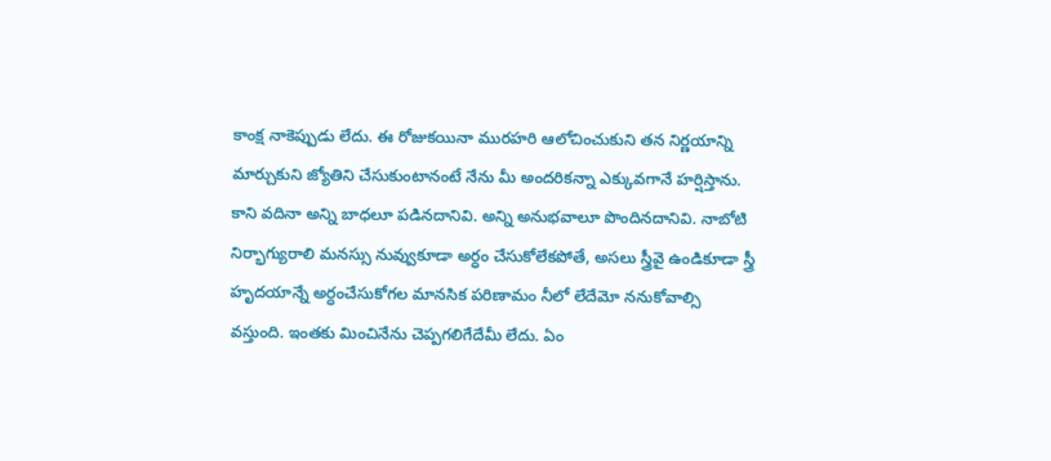కాంక్ష నాకెప్పుడు లేదు. ఈ రోజుకయినా మురహరి ఆలోచించుకుని తన నిర్ణయాన్ని మార్చుకుని జ్యోతిని చేసుకుంటానంటే నేను మీ అందరికన్నా ఎక్కువగానే హర్షిస్తాను. కాని వదినా అన్ని బాధలూ పడినదానివి. అన్ని అనుభవాలూ పొందినదానివి. నాబోటి నిర్భాగ్యురాలి మనస్సు నువ్వుకూడా అర్ధం చేసుకోలేకపోతే, అసలు స్త్రీవై ఉండికూడా స్త్రీ హృదయాన్నే అర్ధంచేసుకోగల మానసిక పరిణామం నీలో లేదేమో ననుకోవాల్సి వస్తుంది. ఇంతకు మించినేను చెప్పగలిగేదేమీ లేదు. ఏం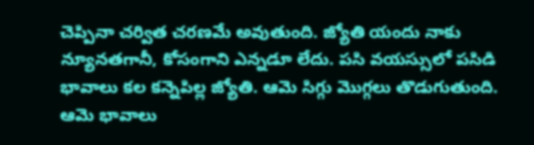చెప్పినా చర్విత చరణమే అవుతుంది. జ్యోతి యందు నాకు న్యూనతగానీ, కోసంగాని ఎన్నడూ లేదు. పసి వయస్సులో పసిడి భావాలు కల కన్నెపిల్ల జ్యోతి. ఆమె సిగ్గు మొగ్గలు తొడుగుతుంది. ఆమె భావాలు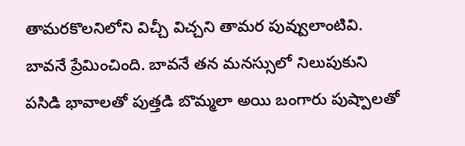తామరకొలనిలోని విచ్చీ విచ్చని తామర పువ్వులాంటివి. బావనే ప్రేమించింది. బావనే తన మనస్సులో నిలుపుకుని పసిడి భావాలతో పుత్తడి బొమ్మలా అయి బంగారు పుష్పాలతో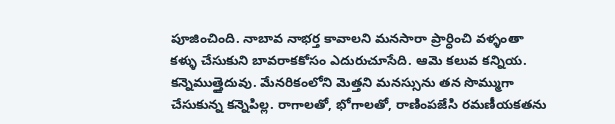పూజించింది. నాబావ నాభర్త కావాలని మనసారా ప్రార్ధించి వళ్ళంతా కళ్ళు చేసుకుని బావరాకకోసం ఎదురుచూసేది. ఆమె కలువ కన్నియ. కన్నెముత్తైదువు. మేనరికంలోని మెత్తని మనస్సును తన సొమ్ముగా చేసుకున్న కన్నెపిల్ల. రాగాలతో, భోగాలతో, రాణింపజేసి రమణీయకతను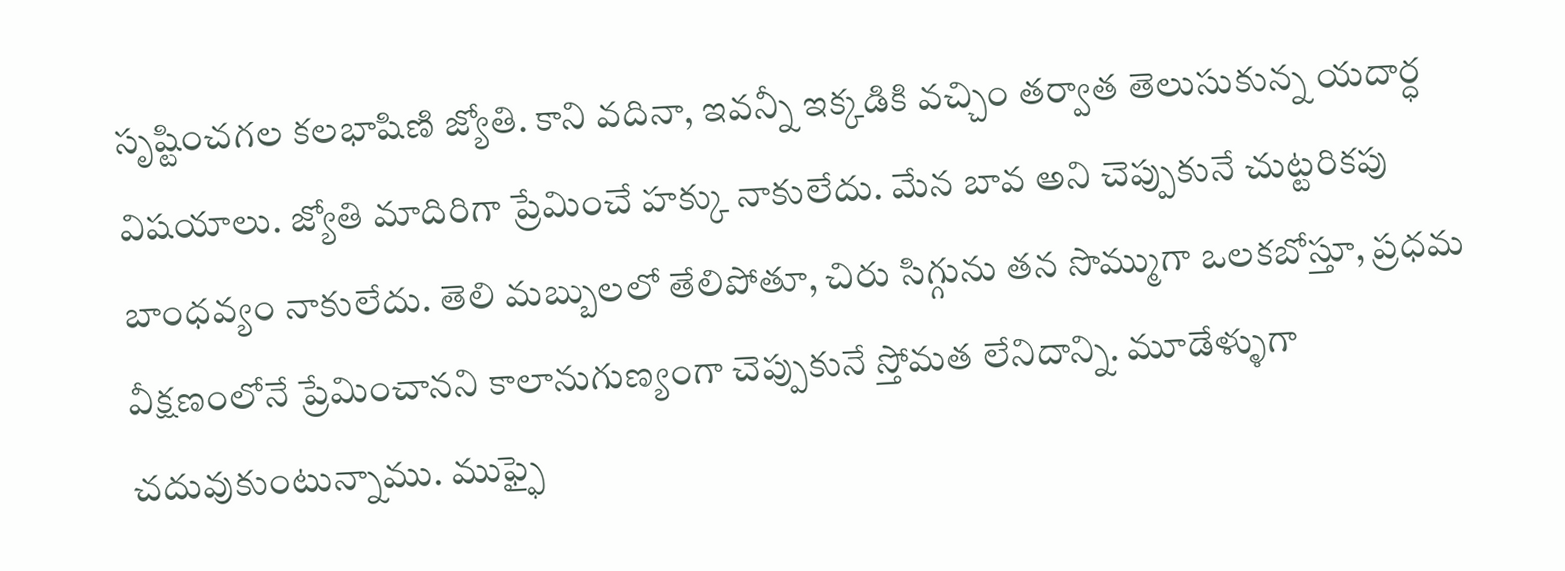సృష్టించగల కలభాషిణి జ్యోతి. కాని వదినా, ఇవన్నీ ఇక్కడికి వచ్చిం తర్వాత తెలుసుకున్న యదార్ధ విషయాలు. జ్యోతి మాదిరిగా ప్రేమించే హక్కు నాకులేదు. మేన బావ అని చెప్పుకునే చుట్టరికపు బాంధవ్యం నాకులేదు. తెలి మబ్బులలో తేలిపోతూ, చిరు సిగ్గును తన సొమ్ముగా ఒలకబోస్తూ, ప్రధమ వీక్షణంలోనే ప్రేమించానని కాలానుగుణ్యంగా చెప్పుకునే స్తోమత లేనిదాన్ని. మూడేళ్ళుగా చదువుకుంటున్నాము. ముఫ్ఫై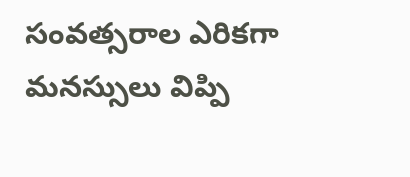సంవత్సరాల ఎరికగా మనస్సులు విప్పి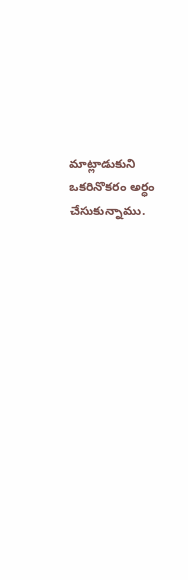మాట్లాడుకుని ఒకరినొకరం అర్ధం చేసుకున్నాము.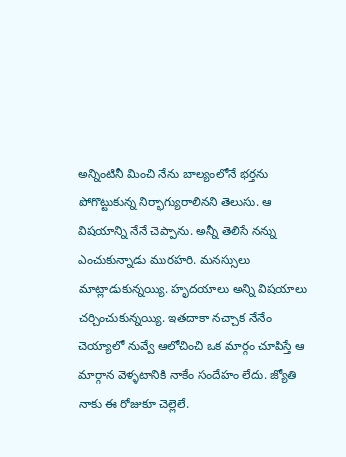అన్నింటినీ మించి నేను బాల్యంలోనే భర్తను పోగొట్టుకున్న నిర్భాగ్యురాలినని తెలుసు. ఆ విషయాన్ని నేనే చెప్పాను. అన్నీ తెలిసే నన్ను ఎంచుకున్నాడు మురహరి. మనస్సులు మాట్లాడుకున్నయ్యి. హృదయాలు అన్ని విషయాలు చర్చించుకున్నయ్యి. ఇతదాకా నచ్చాక నేనేం చెయ్యాలో నువ్వే ఆలోచించి ఒక మార్గం చూపిస్తే ఆ మార్గాన వెళ్ళటానికి నాకేం సందేహం లేదు. జ్యోతి నాకు ఈ రోజుకూ చెల్లెలే.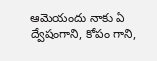ఆమెయందు నాకు ఏ ద్వేషంగాని, కోపం గాని,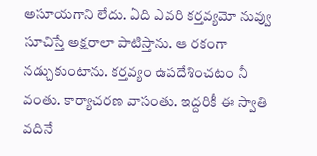అసూయగాని లేదు. ఏది ఎవరి కర్తవ్యమో నువ్వు సూచిస్తే అక్షరాలా పాటిస్తాను. ఆ రకంగా నడ్చుకుంటాను. కర్తవ్యం ఉపదేశించటం నీ వంతు. కార్యాచరణ వాసంతు. ఇద్దరికీ ఈ స్వాతి వదినే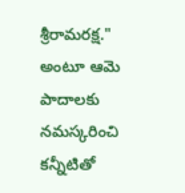శ్రీరామరక్ష." అంటూ ఆమె పాదాలకు నమస్కరించి కన్నీటితో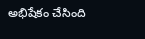అభిషేకం చేసింది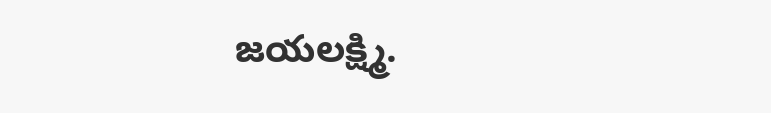జయలక్ష్మి.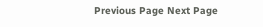Previous Page Next Page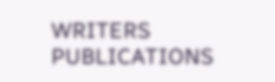WRITERS
PUBLICATIONS